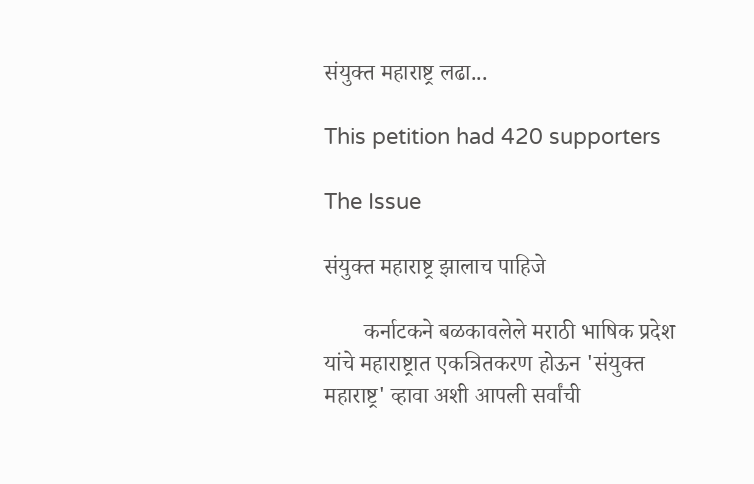संयुक्त महाराष्ट्र लढा...

This petition had 420 supporters

The Issue

संयुक्त महाराष्ट्र झालाच पाहिजे

       कर्नाटकने बळकावलेले मराठी भाषिक प्रदेश यांचे महाराष्ट्रात एकत्रितकरण होऊन 'संयुक्त महाराष्ट्र' व्हावा अशी आपली सर्वांची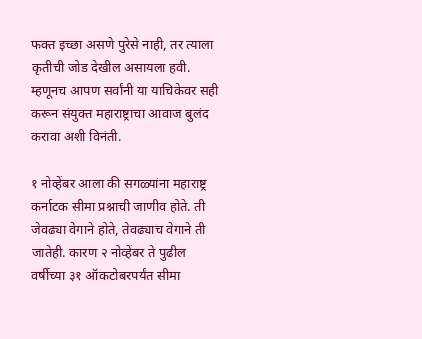फक्त इच्छा असणे पुरेसे नाही, तर त्याला कृतीची जोड देखील असायला हवी. म्हणूनच आपण सर्वांनी या याचिकेवर सही करून संयुक्त महाराष्ट्राचा आवाज बुलंद करावा अशी विनंती.

१ नोव्हेंबर आला की सगळ्यांना महाराष्ट्र कर्नाटक सीमा प्रश्नाची जाणीव होते. ती जेवढ्या वेगाने होते, तेवढ्याच वेगाने ती जातेही. कारण २ नोव्हेंबर ते पुढील वर्षीच्या ३१ ऑकटोबरपर्यंत सीमा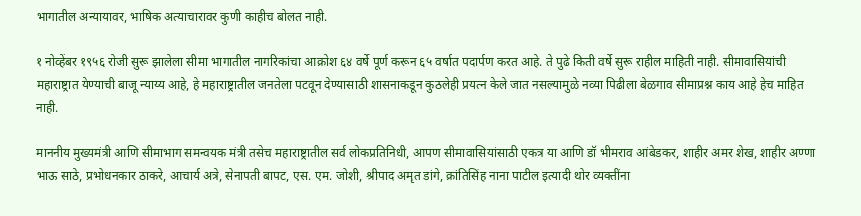भागातील अन्यायावर, भाषिक अत्याचारावर कुणी काहीच बोलत नाही.

१ नोव्हेंबर १९५६ रोजी सुरू झालेला सीमा भागातील नागरिकांचा आक्रोश ६४ वर्षे पूर्ण करून ६५ वर्षात पदार्पण करत आहे. ते पुढे किती वर्षे सुरू राहील माहिती नाही. सीमावासियांची महाराष्ट्रात येण्याची बाजू न्याय्य आहे, हे महाराष्ट्रातील जनतेला पटवून देण्यासाठी शासनाकडून कुठलेही प्रयत्न केले जात नसल्यामुळे नव्या पिढीला बेळगाव सीमाप्रश्न काय आहे हेच माहित नाही.

माननीय मुख्यमंत्री आणि सीमाभाग समन्वयक मंत्री तसेच महाराष्ट्रातील सर्व लोकप्रतिनिधी, आपण सीमावासियांसाठी एकत्र या आणि डॉ भीमराव आंबेडकर, शाहीर अमर शेख, शाहीर अण्णा भाऊ साठे, प्रभोधनकार ठाकरे, आचार्य अत्रे, सेनापती बापट, एस. एम. जोशी, श्रीपाद अमृत डांगे, क्रांतिसिंह नाना पाटील इत्यादी थोर व्यक्तींना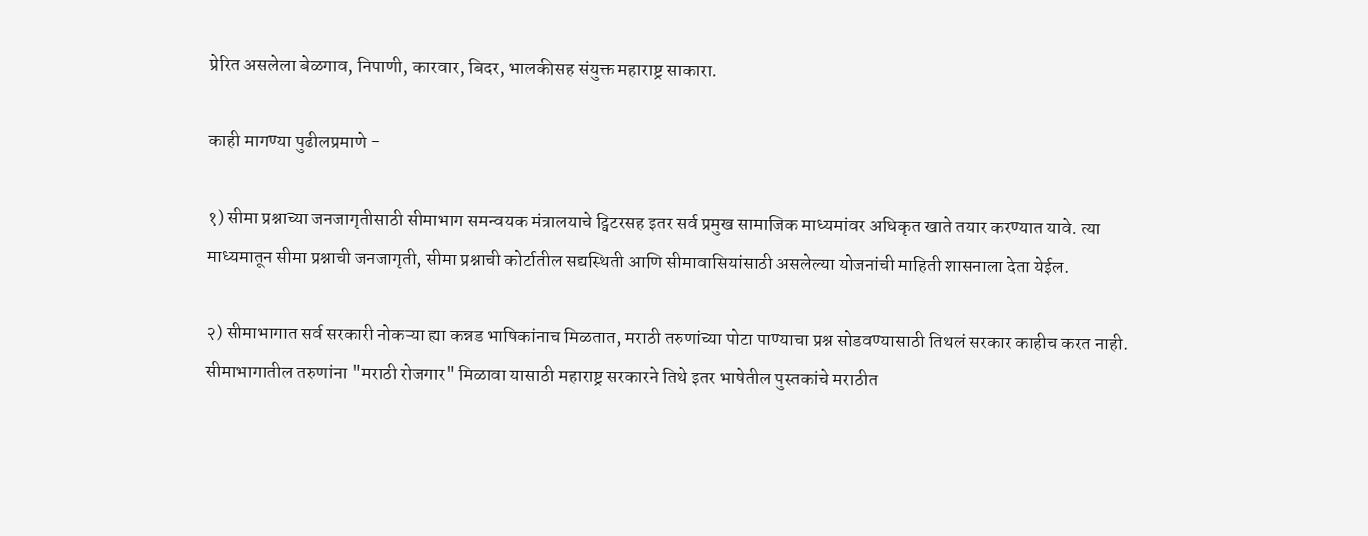प्रेरित असलेला बेळगाव, निपाणी, कारवार, बिदर, भालकीसह संयुक्त महाराष्ट्र साकारा.

काही मागण्या पुढीलप्रमाणे -

१) सीमा प्रश्नाच्या जनजागृतीसाठी सीमाभाग समन्वयक मंत्रालयाचे ट्विटरसह इतर सर्व प्रमुख सामाजिक माध्यमांवर अधिकृत खाते तयार करण्यात यावे. त्या माध्यमातून सीमा प्रश्नाची जनजागृती, सीमा प्रश्नाची कोर्टातील सद्यस्थिती आणि सीमावासियांसाठी असलेल्या योजनांची माहिती शासनाला देता येईल.

२) सीमाभागात सर्व सरकारी नोकऱ्या ह्या कन्नड भाषिकांनाच मिळतात, मराठी तरुणांच्या पोटा पाण्याचा प्रश्न सोडवण्यासाठी तिथलं सरकार काहीच करत नाही. सीमाभागातील तरुणांना "मराठी रोजगार" मिळावा यासाठी महाराष्ट्र सरकारने तिथे इतर भाषेतील पुस्तकांचे मराठीत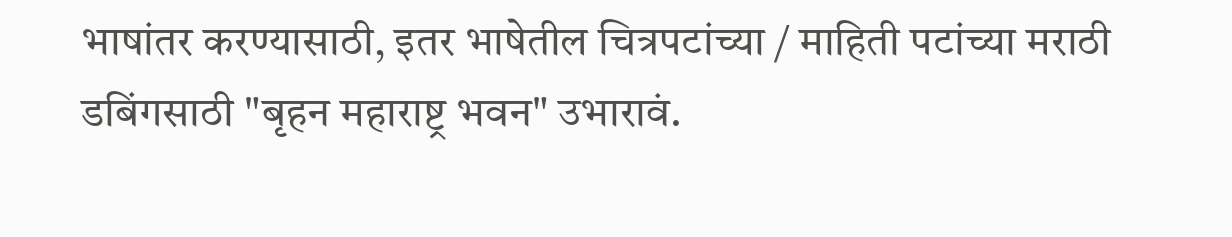भाषांतर करण्यासाठी, इतर भाषेतील चित्रपटांच्या / माहिती पटांच्या मराठी डबिंगसाठी "बृहन महाराष्ट्र भवन" उभारावं.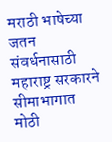मराठी भाषेच्या जतन संवर्धनासाठी महाराष्ट्र सरकारने सीमाभागात मोठी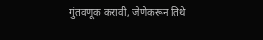गुंतवणूक करावी, जेणेकरून तिथे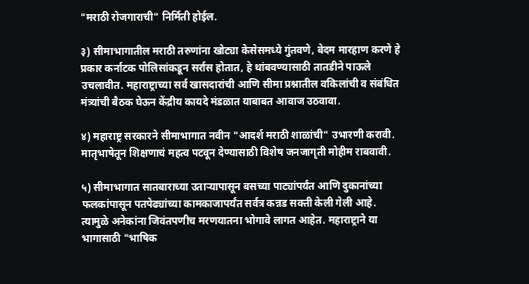"मराठी रोजगाराची" निर्मिती होईल.

३) सीमाभागातील मराठी तरुणांना खोट्या केसेसमध्ये गुंतवणे, बेदम मारहाण करणे हे प्रकार कर्नाटक पोलिसांकडून सर्रास होतात, हे थांबवण्यासाठी तातडीने पाऊले उचलावीत. महाराष्ट्राच्या सर्व खासदारांची आणि सीमा प्रश्नातील वकिलांची व संबंधित मंत्र्यांची बैठक घेऊन केंद्रीय कायदे मंडळात याबाबत आवाज उठवावा.

४) महाराष्ट्र सरकारने सीमाभागात नवीन "आदर्श मराठी शाळांची" उभारणी करावी. मातृभाषेतून शिक्षणाचं महत्व पटवून देण्यासाठी विशेष जनजागृती मोहीम राबवावी.

५) सीमाभागात सातबाराच्या उताऱ्यापासून बसच्या पाट्यांपर्यंत आणि दुकानांच्या फलकांपासून पतपेढ्यांच्या कामकाजापर्यंत सर्वत्र कन्नड सक्ती केली गेली आहे. त्यामुळे अनेकांना जिवंतपणीच मरणयातना भोगावे लागत आहेत. महाराष्ट्राने या भागासाठी "भाषिक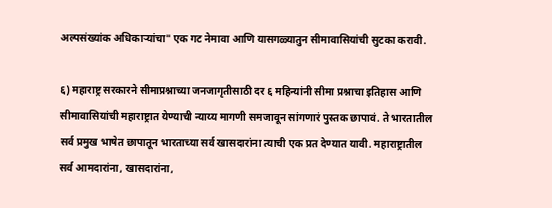अल्पसंख्यांक अधिकाऱ्यांचा" एक गट नेमावा आणि यासगळ्यातुन सीमावासियांची सुटका करावी.

६) महाराष्ट्र सरकारने सीमाप्रश्नाच्या जनजागृतीसाठी दर ६ महिन्यांनी सीमा प्रश्नाचा इतिहास आणि सीमावासियांची महाराष्ट्रात येण्याची न्याय्य मागणी समजावून सांगणारं पुस्तक छापावं. ते भारतातील सर्व प्रमुख भाषेत छापातून भारताच्या सर्व खासदारांना त्याची एक प्रत देण्यात यावी. महाराष्ट्रातील सर्व आमदारांना, खासदारांना,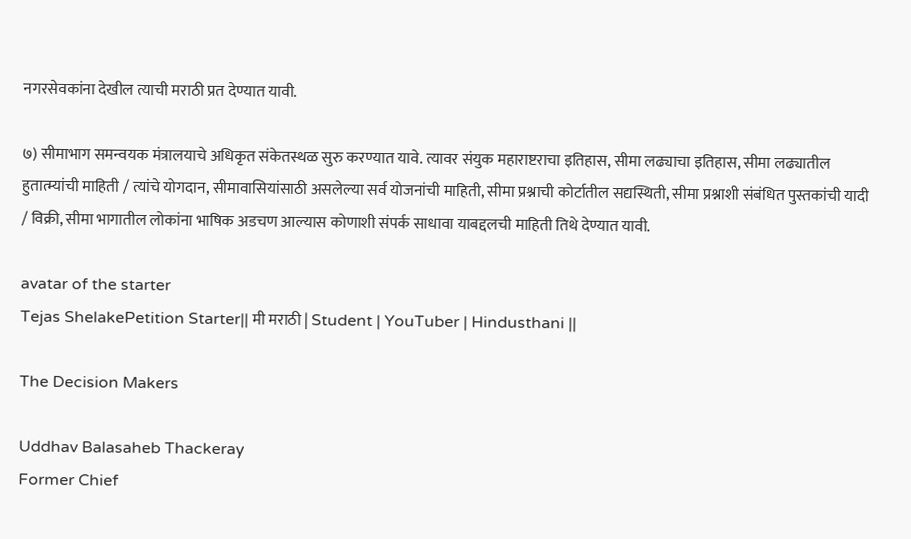नगरसेवकांना देखील त्याची मराठी प्रत देण्यात यावी.

७) सीमाभाग समन्वयक मंत्रालयाचे अधिकृत संकेतस्थळ सुरु करण्यात यावे. त्यावर संयुक महाराष्टराचा इतिहास, सीमा लढ्याचा इतिहास, सीमा लढ्यातील हुतात्म्यांची माहिती / त्यांचे योगदान, सीमावासियांसाठी असलेल्या सर्व योजनांची माहिती, सीमा प्रश्नाची कोर्टातील सद्यस्थिती, सीमा प्रश्नाशी संबंधित पुस्तकांची यादी / विक्री, सीमा भागातील लोकांना भाषिक अडचण आल्यास कोणाशी संपर्क साधावा याबद्दलची माहिती तिथे देण्यात यावी.

avatar of the starter
Tejas ShelakePetition Starter|| मी मराठी | Student | YouTuber | Hindusthani ||

The Decision Makers

Uddhav Balasaheb Thackeray
Former Chief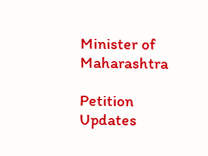Minister of Maharashtra

Petition Updates